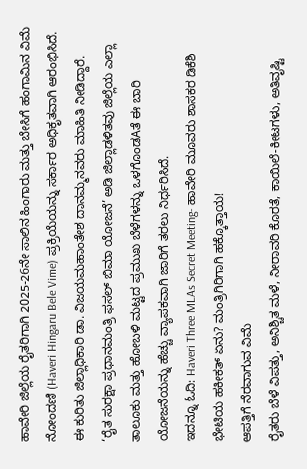ಹಾವೇರಿ ಜಿಲ್ಲೆಯ ರೈತರಿಗಾಗಿ 2025-26ನೇ ಸಾಲಿನ ಹಿಂಗಾರು ಮತ್ತು ಬೇಸಿಗೆ ಹಂಗಾಮಿನ ವಿಮೆ ನೋಂದಣಿ (Haveri Hingaru Bele Vime) ಪ್ರಕ್ರಿಯೆಯನ್ನು ಸರ್ಕಾರ ಅಧಿಕೃತವಾಗಿ ಆರಂಭಿಸಿದೆ. ಈ ಕುರಿತು ಜಿಲ್ಲಾಧಿಕಾರಿ ಡಾ. ವಿಜಯಮಹಾಂತೇಶ ದಾನಮ್ಮನವರು ಮಾಹಿತಿ ನೀಡಿದ್ದಾರೆ.
‘ರೈತ ಸುರಕ್ಷಾ ಪ್ರಧಾನಮಂತ್ರಿ ಫಸಲ್ ಬಿಮಾ ಯೋಜನೆ’ ಅಡಿ ಜಿಲ್ಲಾಡಳಿತವು ಜಿಲ್ಲೆಯ ಎಲ್ಲಾ ತಾಲೂಕು ಮತ್ತು ಹೋಬಳಿ ಮಟ್ಟದ ಪ್ರಮುಖ ಬೆಳೆಗಳನ್ನು ಒಳಗೊಂಡAತೆ ಈ ಬಾರಿ ಯೋಜನೆಯನ್ನು ಹೆಚ್ಚು ವ್ಯಾಪಕವಾಗಿ ಜಾರಿಗೆ ತರಲು ನಿರ್ಧರಿಸಿದೆ.
ಇದನ್ನೂ ಓದಿ: Haveri Three MLAs Secret Meeting- ಹಾವೇರಿ ಮೂವರು ಶಾಸಕರ ಡಿಕೆಶಿ ಭೇಟಿಯ ಹಕೀಕತ್ ಏನು? ಮಂತ್ರಿಗಿರಿಗಾಗಿ ಹಕ್ಕೊತ್ತಾಯ!
ಆಪತ್ತಿಗೆ ನೆರವಾಗುವ ವಿಮೆ
ರೈತರು ಬೆಳೆ ವಿಪತ್ತು, ಅನಿಶ್ಚಿತ ಮಳೆ, ನೀರಾವರಿ ಕೊರತೆ, ಕಾಯಿಲೆ-ಕೀಟಗಳು, ಅತಿವೃಷ್ಟಿ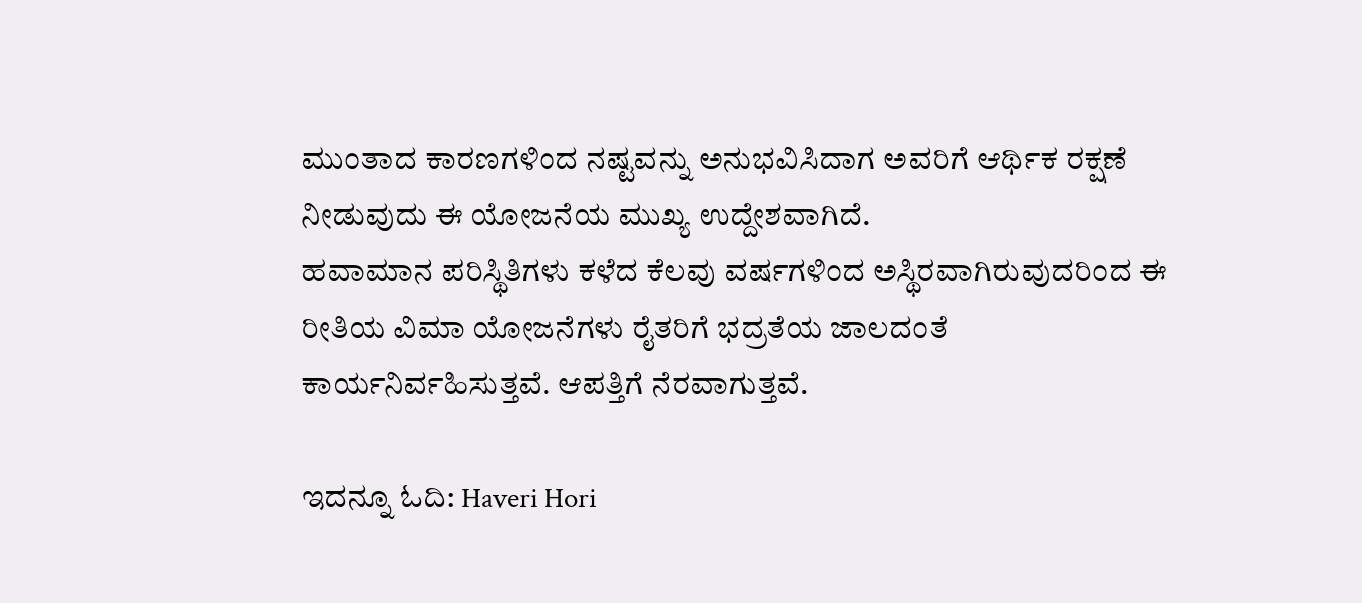ಮುಂತಾದ ಕಾರಣಗಳಿಂದ ನಷ್ಟವನ್ನು ಅನುಭವಿಸಿದಾಗ ಅವರಿಗೆ ಆರ್ಥಿಕ ರಕ್ಷಣೆ ನೀಡುವುದು ಈ ಯೋಜನೆಯ ಮುಖ್ಯ ಉದ್ದೇಶವಾಗಿದೆ.
ಹವಾಮಾನ ಪರಿಸ್ಥಿತಿಗಳು ಕಳೆದ ಕೆಲವು ವರ್ಷಗಳಿಂದ ಅಸ್ಥಿರವಾಗಿರುವುದರಿಂದ ಈ ರೀತಿಯ ವಿಮಾ ಯೋಜನೆಗಳು ರೈತರಿಗೆ ಭದ್ರತೆಯ ಜಾಲದಂತೆ ಕಾರ್ಯನಿರ್ವಹಿಸುತ್ತವೆ. ಆಪತ್ತಿಗೆ ನೆರವಾಗುತ್ತವೆ.

ಇದನ್ನೂ ಓದಿ: Haveri Hori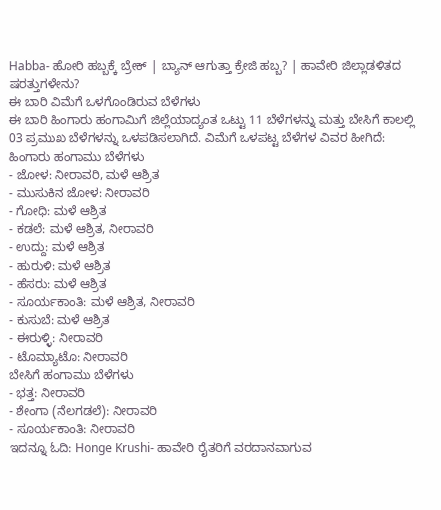Habba- ಹೋರಿ ಹಬ್ಬಕ್ಕೆ ಬ್ರೇಕ್ | ಬ್ಯಾನ್ ಆಗುತ್ತಾ ಕ್ರೇಜಿ ಹಬ್ಬ? | ಹಾವೇರಿ ಜಿಲ್ಲಾಡಳಿತದ ಷರತ್ತುಗಳೇನು?
ಈ ಬಾರಿ ವಿಮೆಗೆ ಒಳಗೊಂಡಿರುವ ಬೆಳೆಗಳು
ಈ ಬಾರಿ ಹಿಂಗಾರು ಹಂಗಾಮಿಗೆ ಜಿಲ್ಲೆಯಾದ್ಯಂತ ಒಟ್ಟು 11 ಬೆಳೆಗಳನ್ನು ಮತ್ತು ಬೇಸಿಗೆ ಕಾಲಲ್ಲಿ 03 ಪ್ರಮುಖ ಬೆಳೆಗಳನ್ನು ಒಳಪಡಿಸಲಾಗಿದೆ. ವಿಮೆಗೆ ಒಳಪಟ್ಟ ಬೆಳೆಗಳ ವಿವರ ಹೀಗಿದೆ:
ಹಿಂಗಾರು ಹಂಗಾಮು ಬೆಳೆಗಳು
- ಜೋಳ: ನೀರಾವರಿ, ಮಳೆ ಆಶ್ರಿತ
- ಮುಸುಕಿನ ಜೋಳ: ನೀರಾವರಿ
- ಗೋಧಿ: ಮಳೆ ಆಶ್ರಿತ
- ಕಡಲೆ: ಮಳೆ ಆಶ್ರಿತ, ನೀರಾವರಿ
- ಉದ್ದು: ಮಳೆ ಆಶ್ರಿತ
- ಹುರುಳಿ: ಮಳೆ ಆಶ್ರಿತ
- ಹೆಸರು: ಮಳೆ ಆಶ್ರಿತ
- ಸೂರ್ಯಕಾಂತಿ: ಮಳೆ ಆಶ್ರಿತ, ನೀರಾವರಿ
- ಕುಸುಬೆ: ಮಳೆ ಆಶ್ರಿತ
- ಈರುಳ್ಳಿ: ನೀರಾವರಿ
- ಟೊಮ್ಯಾಟೊ: ನೀರಾವರಿ
ಬೇಸಿಗೆ ಹಂಗಾಮು ಬೆಳೆಗಳು
- ಭತ್ತ: ನೀರಾವರಿ
- ಶೇಂಗಾ (ನೆಲಗಡಲೆ): ನೀರಾವರಿ
- ಸೂರ್ಯಕಾಂತಿ: ನೀರಾವರಿ
ಇದನ್ನೂ ಓದಿ: Honge Krushi- ಹಾವೇರಿ ರೈತರಿಗೆ ವರದಾನವಾಗುವ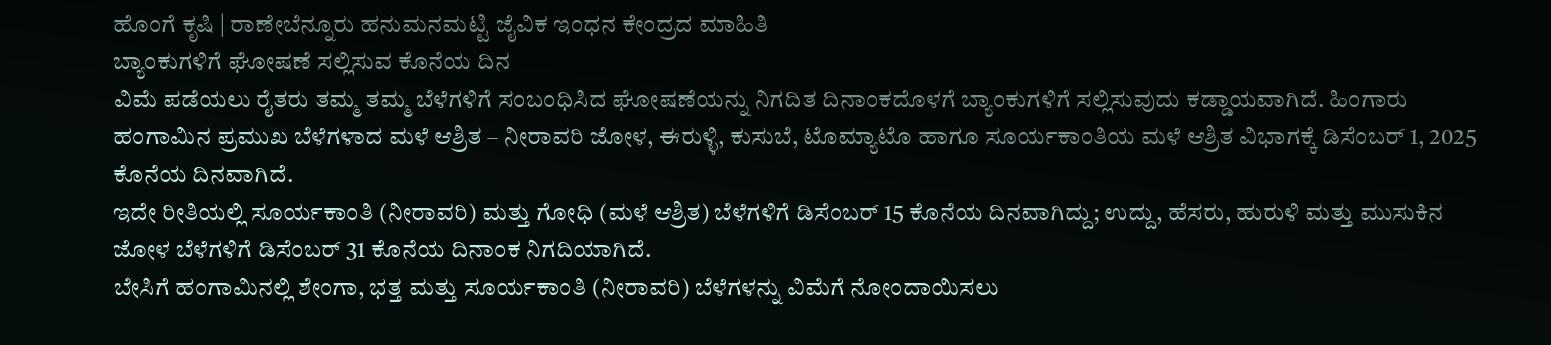ಹೊಂಗೆ ಕೃಷಿ | ರಾಣೇಬೆನ್ನೂರು ಹನುಮನಮಟ್ಟಿ ಜೈವಿಕ ಇಂಧನ ಕೇಂದ್ರದ ಮಾಹಿತಿ
ಬ್ಯಾಂಕುಗಳಿಗೆ ಘೋಷಣೆ ಸಲ್ಲಿಸುವ ಕೊನೆಯ ದಿನ
ವಿಮೆ ಪಡೆಯಲು ರೈತರು ತಮ್ಮ ತಮ್ಮ ಬೆಳೆಗಳಿಗೆ ಸಂಬಂಧಿಸಿದ ಘೋಷಣೆಯನ್ನು ನಿಗದಿತ ದಿನಾಂಕದೊಳಗೆ ಬ್ಯಾಂಕುಗಳಿಗೆ ಸಲ್ಲಿಸುವುದು ಕಡ್ಡಾಯವಾಗಿದೆ. ಹಿಂಗಾರು ಹಂಗಾಮಿನ ಪ್ರಮುಖ ಬೆಳೆಗಳಾದ ಮಳೆ ಆಶ್ರಿತ – ನೀರಾವರಿ ಜೋಳ, ಈರುಳ್ಳಿ, ಕುಸುಬೆ, ಟೊಮ್ಯಾಟೊ ಹಾಗೂ ಸೂರ್ಯಕಾಂತಿಯ ಮಳೆ ಆಶ್ರಿತ ವಿಭಾಗಕ್ಕೆ ಡಿಸೆಂಬರ್ 1, 2025 ಕೊನೆಯ ದಿನವಾಗಿದೆ.
ಇದೇ ರೀತಿಯಲ್ಲಿ ಸೂರ್ಯಕಾಂತಿ (ನೀರಾವರಿ) ಮತ್ತು ಗೋಧಿ (ಮಳೆ ಆಶ್ರಿತ) ಬೆಳೆಗಳಿಗೆ ಡಿಸೆಂಬರ್ 15 ಕೊನೆಯ ದಿನವಾಗಿದ್ದು; ಉದ್ದು, ಹೆಸರು, ಹುರುಳಿ ಮತ್ತು ಮುಸುಕಿನ ಜೋಳ ಬೆಳೆಗಳಿಗೆ ಡಿಸೆಂಬರ್ 31 ಕೊನೆಯ ದಿನಾಂಕ ನಿಗದಿಯಾಗಿದೆ.
ಬೇಸಿಗೆ ಹಂಗಾಮಿನಲ್ಲಿ ಶೇಂಗಾ, ಭತ್ತ ಮತ್ತು ಸೂರ್ಯಕಾಂತಿ (ನೀರಾವರಿ) ಬೆಳೆಗಳನ್ನು ವಿಮೆಗೆ ನೋಂದಾಯಿಸಲು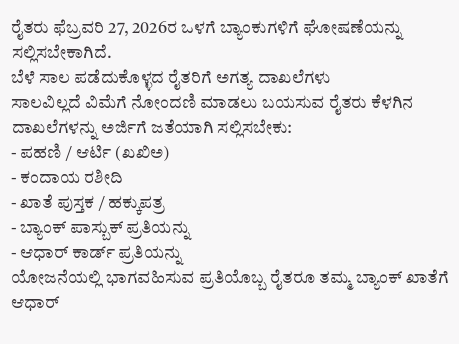ರೈತರು ಫೆಬ್ರವರಿ 27, 2026ರ ಒಳಗೆ ಬ್ಯಾಂಕುಗಳಿಗೆ ಘೋಷಣೆಯನ್ನು ಸಲ್ಲಿಸಬೇಕಾಗಿದೆ.
ಬೆಳೆ ಸಾಲ ಪಡೆದುಕೊಳ್ಳದ ರೈತರಿಗೆ ಅಗತ್ಯ ದಾಖಲೆಗಳು
ಸಾಲವಿಲ್ಲದೆ ವಿಮೆಗೆ ನೋಂದಣಿ ಮಾಡಲು ಬಯಸುವ ರೈತರು ಕೆಳಗಿನ ದಾಖಲೆಗಳನ್ನು ಅರ್ಜಿಗೆ ಜತೆಯಾಗಿ ಸಲ್ಲಿಸಬೇಕು:
- ಪಹಣಿ / ಆರ್ಟಿ (ಖಖಿಅ)
- ಕಂದಾಯ ರಶೀದಿ
- ಖಾತೆ ಪುಸ್ತಕ / ಹಕ್ಕುಪತ್ರ
- ಬ್ಯಾಂಕ್ ಪಾಸ್ಬುಕ್ ಪ್ರತಿಯನ್ನು
- ಆಧಾರ್ ಕಾರ್ಡ್ ಪ್ರತಿಯನ್ನು
ಯೋಜನೆಯಲ್ಲಿ ಭಾಗವಹಿಸುವ ಪ್ರತಿಯೊಬ್ಬ ರೈತರೂ ತಮ್ಮ ಬ್ಯಾಂಕ್ ಖಾತೆಗೆ ಆಧಾರ್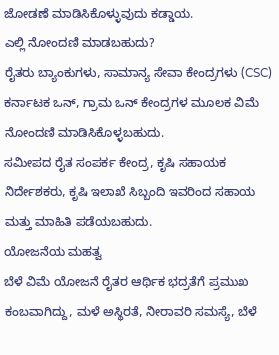ಜೋಡಣೆ ಮಾಡಿಸಿಕೊಳ್ಳುವುದು ಕಡ್ಡಾಯ.
ಎಲ್ಲಿ ನೋಂದಣಿ ಮಾಡಬಹುದು?
ರೈತರು ಬ್ಯಾಂಕುಗಳು, ಸಾಮಾನ್ಯ ಸೇವಾ ಕೇಂದ್ರಗಳು (CSC) ಕರ್ನಾಟಕ ಒನ್, ಗ್ರಾಮ ಒನ್ ಕೇಂದ್ರಗಳ ಮೂಲಕ ವಿಮೆ ನೋಂದಣಿ ಮಾಡಿಸಿಕೊಳ್ಳಬಹುದು.
ಸಮೀಪದ ರೈತ ಸಂಪರ್ಕ ಕೇಂದ್ರ, ಕೃಷಿ ಸಹಾಯಕ ನಿರ್ದೇಶಕರು, ಕೃಷಿ ಇಲಾಖೆ ಸಿಬ್ಬಂದಿ ಇವರಿಂದ ಸಹಾಯ ಮತ್ತು ಮಾಹಿತಿ ಪಡೆಯಬಹುದು.
ಯೋಜನೆಯ ಮಹತ್ವ
ಬೆಳೆ ವಿಮೆ ಯೋಜನೆ ರೈತರ ಆರ್ಥಿಕ ಭದ್ರತೆಗೆ ಪ್ರಮುಖ ಕಂಬವಾಗಿದ್ದು, ಮಳೆ ಅಸ್ಥಿರತೆ, ನೀರಾವರಿ ಸಮಸ್ಯೆ, ಬೆಳೆ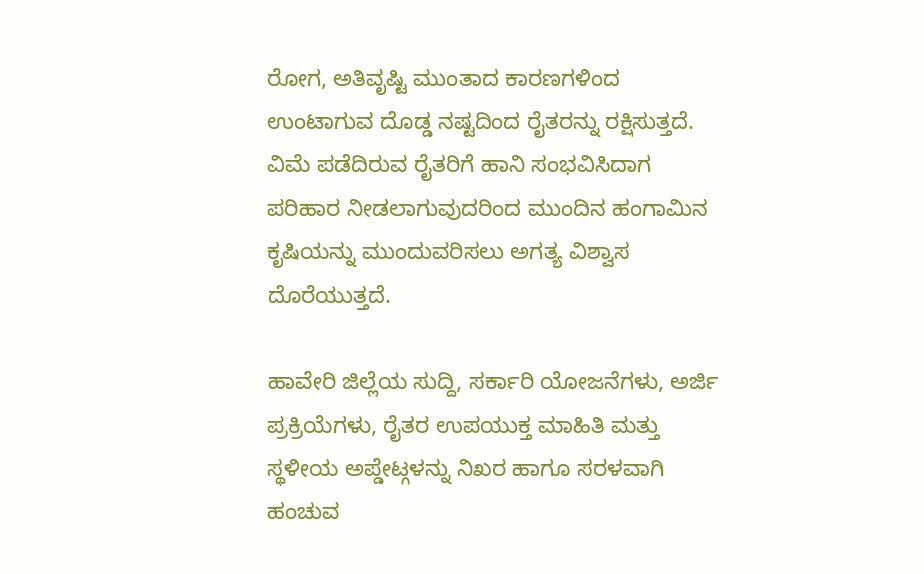ರೋಗ, ಅತಿವೃಷ್ಟಿ ಮುಂತಾದ ಕಾರಣಗಳಿಂದ ಉಂಟಾಗುವ ದೊಡ್ಡ ನಷ್ಟದಿಂದ ರೈತರನ್ನು ರಕ್ಷಿಸುತ್ತದೆ.
ವಿಮೆ ಪಡೆದಿರುವ ರೈತರಿಗೆ ಹಾನಿ ಸಂಭವಿಸಿದಾಗ ಪರಿಹಾರ ನೀಡಲಾಗುವುದರಿಂದ ಮುಂದಿನ ಹಂಗಾಮಿನ ಕೃಷಿಯನ್ನು ಮುಂದುವರಿಸಲು ಅಗತ್ಯ ವಿಶ್ವಾಸ ದೊರೆಯುತ್ತದೆ.

ಹಾವೇರಿ ಜಿಲ್ಲೆಯ ಸುದ್ದಿ, ಸರ್ಕಾರಿ ಯೋಜನೆಗಳು, ಅರ್ಜಿ ಪ್ರಕ್ರಿಯೆಗಳು, ರೈತರ ಉಪಯುಕ್ತ ಮಾಹಿತಿ ಮತ್ತು ಸ್ಥಳೀಯ ಅಪ್ಡೇಟ್ಗಳನ್ನು ನಿಖರ ಹಾಗೂ ಸರಳವಾಗಿ ಹಂಚುವ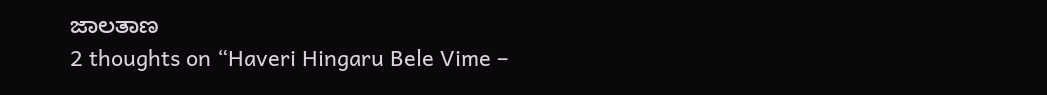ಜಾಲತಾಣ
2 thoughts on “Haveri Hingaru Bele Vime –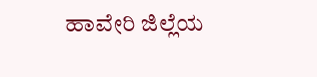ಹಾವೇರಿ ಜಿಲ್ಲೆಯ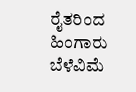ರೈತರಿಂದ ಹಿಂಗಾರು ಬೆಳೆವಿಮೆ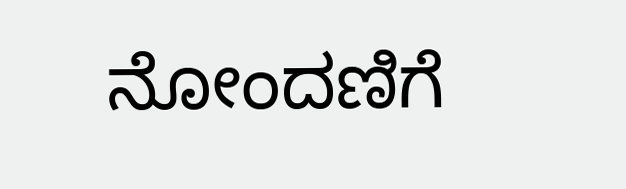ನೋಂದಣಿಗೆ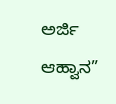ಅರ್ಜಿ ಆಹ್ವಾನ”